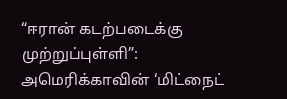“ஈரான் கடற்படைக்கு முற்றுப்புள்ளி”: அமெரிக்காவின் ‘மிட்நைட்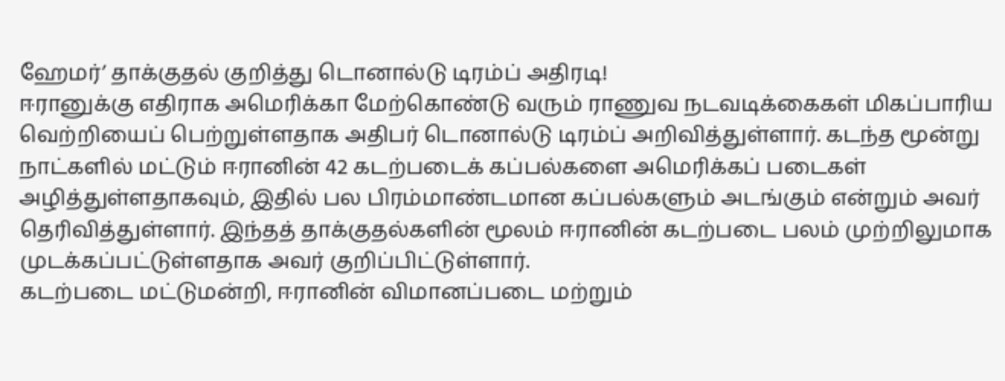ஹேமர்’ தாக்குதல் குறித்து டொனால்டு டிரம்ப் அதிரடி!
ஈரானுக்கு எதிராக அமெரிக்கா மேற்கொண்டு வரும் ராணுவ நடவடிக்கைகள் மிகப்பாரிய வெற்றியைப் பெற்றுள்ளதாக அதிபர் டொனால்டு டிரம்ப் அறிவித்துள்ளார். கடந்த மூன்று நாட்களில் மட்டும் ஈரானின் 42 கடற்படைக் கப்பல்களை அமெரிக்கப் படைகள் அழித்துள்ளதாகவும், இதில் பல பிரம்மாண்டமான கப்பல்களும் அடங்கும் என்றும் அவர் தெரிவித்துள்ளார். இந்தத் தாக்குதல்களின் மூலம் ஈரானின் கடற்படை பலம் முற்றிலுமாக முடக்கப்பட்டுள்ளதாக அவர் குறிப்பிட்டுள்ளார்.
கடற்படை மட்டுமன்றி, ஈரானின் விமானப்படை மற்றும்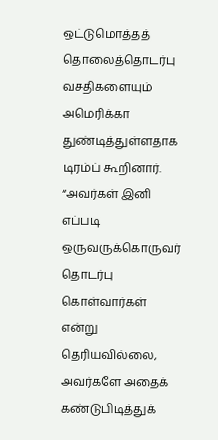ஒட்டுமொத்தத் தொலைத்தொடர்பு வசதிகளையும் அமெரிக்கா துண்டித்துள்ளதாக டிரம்ப் கூறினார். “அவர்கள் இனி எப்படி ஒருவருக்கொருவர் தொடர்பு கொள்வார்கள் என்று தெரியவில்லை, அவர்களே அதைக் கண்டுபிடித்துக்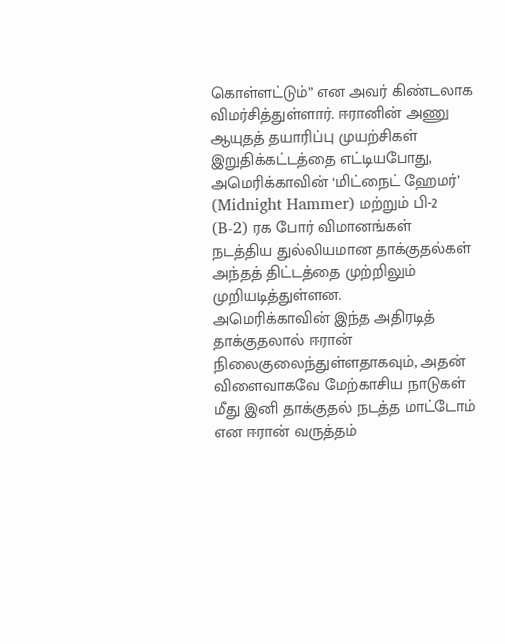கொள்ளட்டும்” என அவர் கிண்டலாக விமர்சித்துள்ளார். ஈரானின் அணு ஆயுதத் தயாரிப்பு முயற்சிகள் இறுதிக்கட்டத்தை எட்டியபோது, அமெரிக்காவின் ‘மிட்நைட் ஹேமர்’ (Midnight Hammer) மற்றும் பி-2 (B-2) ரக போர் விமானங்கள் நடத்திய துல்லியமான தாக்குதல்கள் அந்தத் திட்டத்தை முற்றிலும் முறியடித்துள்ளன.
அமெரிக்காவின் இந்த அதிரடித் தாக்குதலால் ஈரான் நிலைகுலைந்துள்ளதாகவும், அதன் விளைவாகவே மேற்காசிய நாடுகள் மீது இனி தாக்குதல் நடத்த மாட்டோம் என ஈரான் வருத்தம்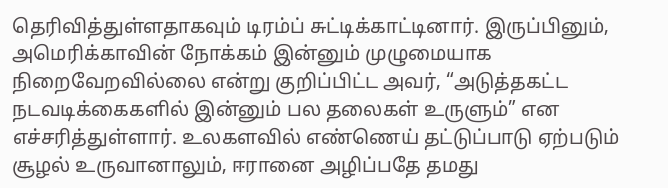தெரிவித்துள்ளதாகவும் டிரம்ப் சுட்டிக்காட்டினார். இருப்பினும், அமெரிக்காவின் நோக்கம் இன்னும் முழுமையாக நிறைவேறவில்லை என்று குறிப்பிட்ட அவர், “அடுத்தகட்ட நடவடிக்கைகளில் இன்னும் பல தலைகள் உருளும்” என எச்சரித்துள்ளார். உலகளவில் எண்ணெய் தட்டுப்பாடு ஏற்படும் சூழல் உருவானாலும், ஈரானை அழிப்பதே தமது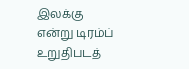இலக்கு என்று டிரம்ப் உறுதிபடத்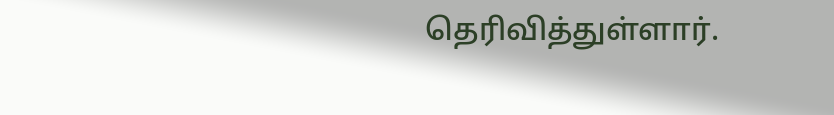தெரிவித்துள்ளார்.